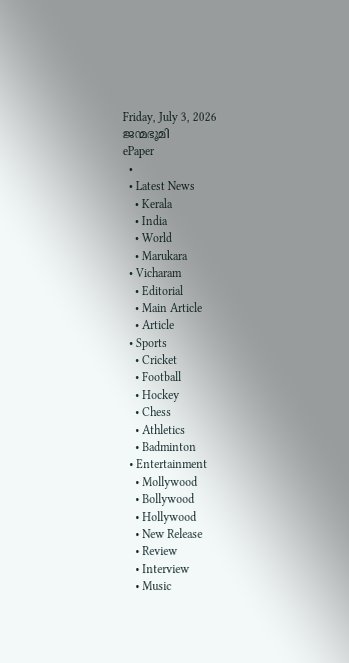Friday, July 3, 2026
ജന്മഭൂമി
ePaper
  •
  • Latest News
    • Kerala
    • India
    • World
    • Marukara
  • Vicharam
    • Editorial
    • Main Article
    • Article
  • Sports
    • Cricket
    • Football
    • Hockey
    • Chess
    • Athletics
    • Badminton
  • Entertainment
    • Mollywood
    • Bollywood
    • Hollywood
    • New Release
    • Review
    • Interview
    • Music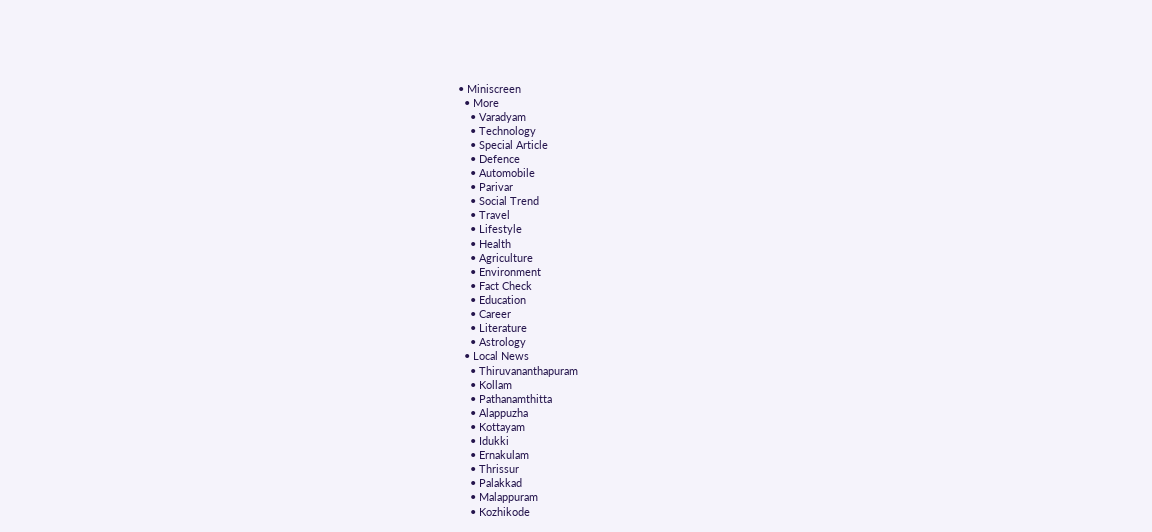• Miniscreen
  • More
    • Varadyam
    • Technology
    • Special Article
    • Defence
    • Automobile
    • Parivar
    • Social Trend
    • Travel
    • Lifestyle
    • Health
    • Agriculture
    • Environment
    • Fact Check
    • Education
    • Career
    • Literature
    • Astrology
  • Local News
    • Thiruvananthapuram
    • Kollam
    • Pathanamthitta
    • Alappuzha
    • Kottayam
    • Idukki
    • Ernakulam
    • Thrissur
    • Palakkad
    • Malappuram
    • Kozhikode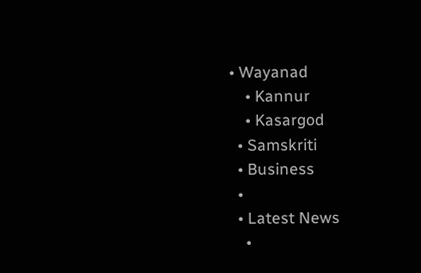• Wayanad
    • Kannur
    • Kasargod
  • Samskriti
  • Business
  •
  • Latest News
    •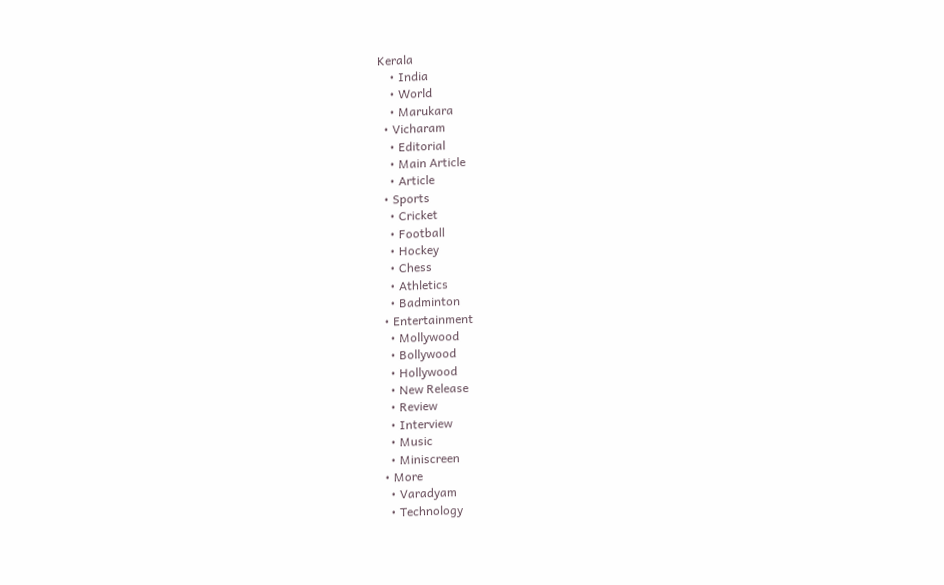Kerala
    • India
    • World
    • Marukara
  • Vicharam
    • Editorial
    • Main Article
    • Article
  • Sports
    • Cricket
    • Football
    • Hockey
    • Chess
    • Athletics
    • Badminton
  • Entertainment
    • Mollywood
    • Bollywood
    • Hollywood
    • New Release
    • Review
    • Interview
    • Music
    • Miniscreen
  • More
    • Varadyam
    • Technology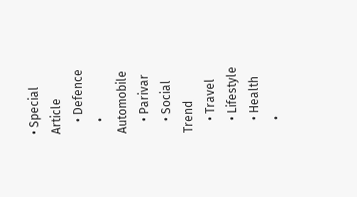• Special Article
    • Defence
    • Automobile
    • Parivar
    • Social Trend
    • Travel
    • Lifestyle
    • Health
    •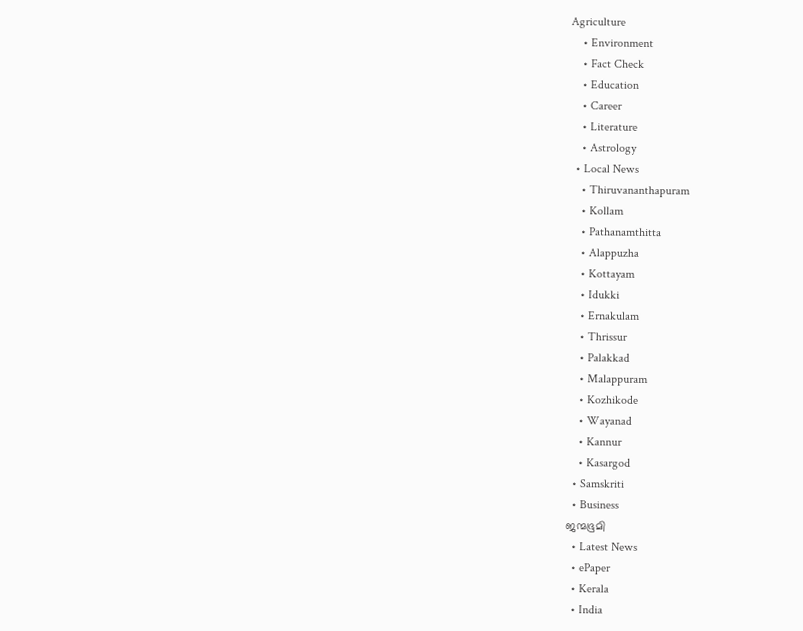Agriculture
    • Environment
    • Fact Check
    • Education
    • Career
    • Literature
    • Astrology
  • Local News
    • Thiruvananthapuram
    • Kollam
    • Pathanamthitta
    • Alappuzha
    • Kottayam
    • Idukki
    • Ernakulam
    • Thrissur
    • Palakkad
    • Malappuram
    • Kozhikode
    • Wayanad
    • Kannur
    • Kasargod
  • Samskriti
  • Business
ജന്മഭൂമി
  • Latest News
  • ePaper
  • Kerala
  • India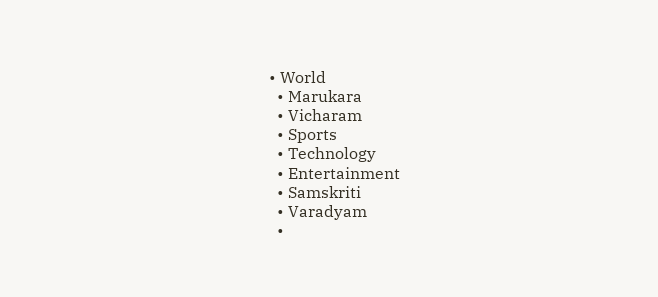• World
  • Marukara
  • Vicharam
  • Sports
  • Technology
  • Entertainment
  • Samskriti
  • Varadyam
  •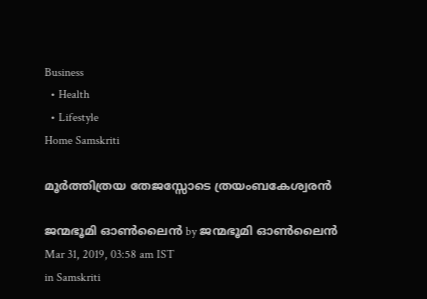Business
  • Health
  • Lifestyle
Home Samskriti

മൂര്‍ത്തിത്രയ തേജസ്സോടെ ത്രയംബകേശ്വരന്‍

ജന്മഭൂമി ഓണ്‍ലൈന്‍ by ജന്മഭൂമി ഓണ്‍ലൈന്‍
Mar 31, 2019, 03:58 am IST
in Samskriti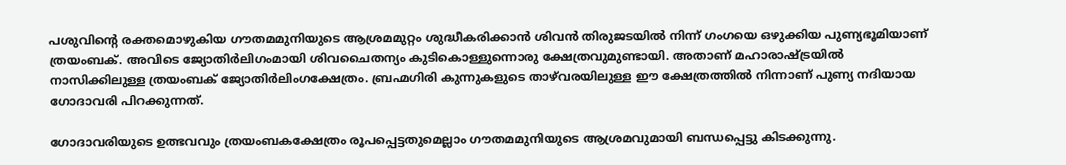പശുവിന്റെ രക്തമൊഴുകിയ ഗൗതമമുനിയുടെ ആശ്രമമുറ്റം ശുദ്ധീകരിക്കാന്‍ ശിവന്‍ തിരുജടയില്‍ നിന്ന് ഗംഗയെ ഒഴുക്കിയ പുണ്യഭൂമിയാണ് ത്രയംബക്. അവിടെ ജ്യോതിര്‍ലിഗംമായി ശിവചൈതന്യം കുടികൊള്ളുന്നൊരു ക്ഷേത്രവുമുണ്ടായി. അതാണ് മഹാരാഷ്‌ട്രയില്‍ നാസിക്കിലുള്ള ത്രയംബക് ജ്യോതിര്‍ലിംഗക്ഷേത്രം. ബ്രഹ്മഗിരി കുന്നുകളുടെ താഴ്‌വരയിലുള്ള ഈ ക്ഷേത്രത്തില്‍ നിന്നാണ് പുണ്യ നദിയായ ഗോദാവരി പിറക്കുന്നത്.

ഗോദാവരിയുടെ ഉത്ഭവവും ത്രയംബകക്ഷേത്രം രൂപപ്പെട്ടതുമെല്ലാം ഗൗതമമുനിയുടെ ആശ്രമവുമായി ബന്ധപ്പെട്ടു കിടക്കുന്നു.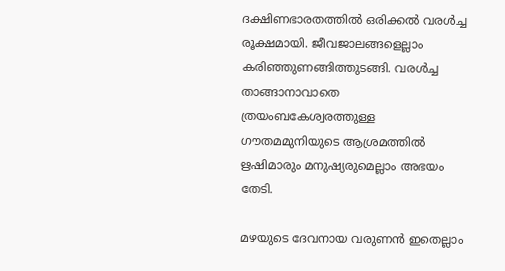ദക്ഷിണഭാരതത്തില്‍ ഒരിക്കല്‍ വരള്‍ച്ച രൂക്ഷമായി. ജീവജാലങ്ങളെല്ലാം കരിഞ്ഞുണങ്ങിത്തുടങ്ങി. വരള്‍ച്ച താങ്ങാനാവാതെ  ത്രയംബകേശ്വരത്തുള്ള ഗൗതമമുനിയുടെ ആശ്രമത്തില്‍ ഋഷിമാരും മനുഷ്യരുമെല്ലാം അഭയം തേടി.

മഴയുടെ ദേവനായ വരുണന്‍ ഇതെല്ലാം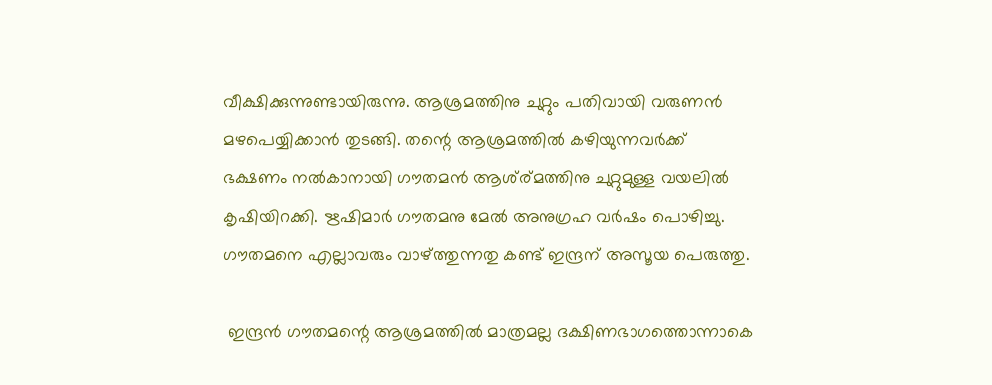വീക്ഷിക്കുന്നുണ്ടായിരുന്നു. ആശ്രമത്തിനു ചുറ്റും പതിവായി വരുണന്‍ മഴപെയ്യിക്കാന്‍ തുടങ്ങി. തന്റെ ആശ്രമത്തില്‍ കഴിയുന്നവര്‍ക്ക് ഭക്ഷണം നല്‍കാനായി ഗൗതമന്‍ ആശ്ര്മത്തിനു ചുറ്റുമുള്ള വയലില്‍ കൃഷിയിറക്കി. ഋഷിമാര്‍ ഗൗതമനു മേല്‍ അനുഗ്രഹ വര്‍ഷം പൊഴിച്ചു. ഗൗതമനെ എല്ലാവരും വാഴ്‌ത്തുന്നതു കണ്ട് ഇന്ദ്രന് അസൂയ പെരുത്തു.

 ഇന്ദ്രന്‍ ഗൗതമന്റെ ആശ്രമത്തില്‍ മാത്രമല്ല ദക്ഷിണഭാഗത്തൊന്നാകെ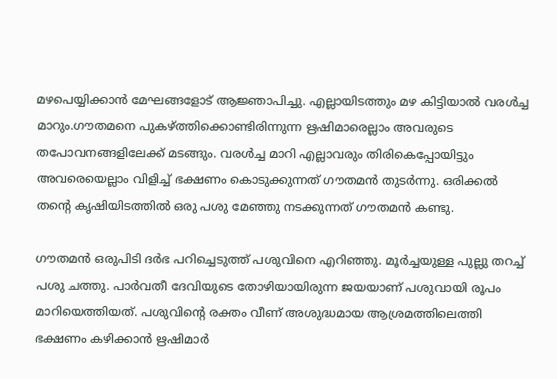മഴപെയ്യിക്കാന്‍ മേഘങ്ങളോട് ആജ്ഞാപിച്ചു. എല്ലായിടത്തും മഴ കിട്ടിയാല്‍ വരള്‍ച്ച മാറും.ഗൗതമനെ പുകഴ്‌ത്തിക്കൊണ്ടിരിന്നുന്ന ഋഷിമാരെല്ലാം അവരുടെ തപോവനങ്ങളിലേക്ക് മടങ്ങും. വരള്‍ച്ച മാറി എല്ലാവരും തിരികെപ്പോയിട്ടും അവരെയെല്ലാം വിളിച്ച് ഭക്ഷണം കൊടുക്കുന്നത് ഗൗതമന്‍ തുടര്‍ന്നു. ഒരിക്കല്‍ തന്റെ കൃഷിയിടത്തില്‍ ഒരു പശു മേഞ്ഞു നടക്കുന്നത് ഗൗതമന്‍ കണ്ടു.

ഗൗതമന്‍ ഒരുപിടി ദര്‍ഭ പറിച്ചെടുത്ത് പശുവിനെ എറിഞ്ഞു. മൂര്‍ച്ചയുള്ള പുല്ലു തറച്ച് പശു ചത്തു. പാര്‍വതീ ദേവിയുടെ തോഴിയായിരുന്ന ജയയാണ് പശുവായി രൂപം മാറിയെത്തിയത്. പശുവിന്റെ രക്തം വീണ് അശുദ്ധമായ ആശ്രമത്തിലെത്തി  ഭക്ഷണം കഴിക്കാന്‍ ഋഷിമാര്‍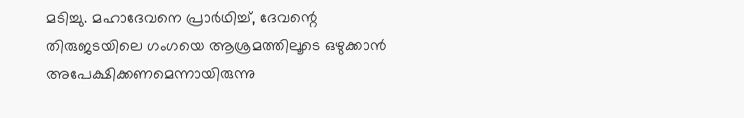മടിച്ചു. മഹാദേവനെ പ്രാര്‍ഥിച്ച്, ദേവന്റെ തിരുജടയിലെ ഗംഗയെ ആശ്രമത്തിലൂടെ ഒഴുക്കാന്‍ അപേക്ഷിക്കണമെന്നായിരുന്നു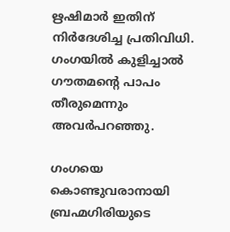ഋഷിമാര്‍ ഇതിന് നിര്‍ദേശിച്ച പ്രതിവിധി. ഗംഗയില്‍ കുളിച്ചാല്‍ ഗൗതമന്റെ പാപം തീരുമെന്നും അവര്‍പറഞ്ഞു.

ഗംഗയെ കൊണ്ടുവരാനായി ബ്രഹ്മഗിരിയുടെ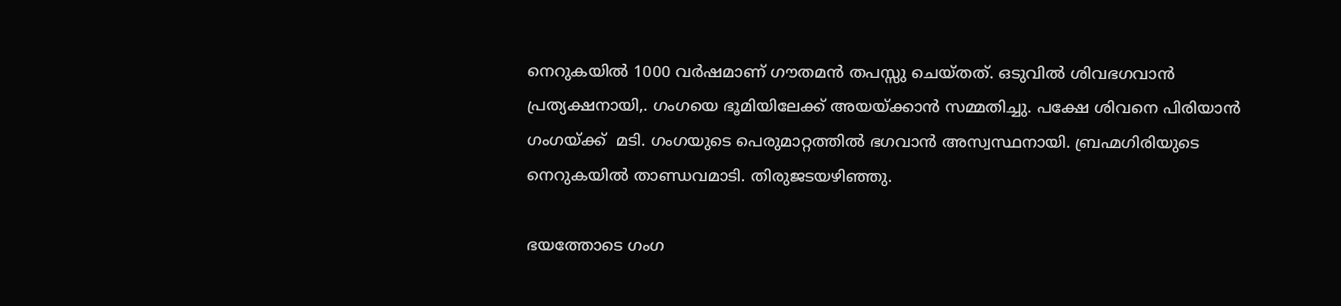നെറുകയില്‍ 1000 വര്‍ഷമാണ് ഗൗതമന്‍ തപസ്സു ചെയ്തത്. ഒടുവില്‍ ശിവഭഗവാന്‍ പ്രത്യക്ഷനായി,. ഗംഗയെ ഭൂമിയിലേക്ക് അയയ്‌ക്കാന്‍ സമ്മതിച്ചു. പക്ഷേ ശിവനെ പിരിയാന്‍ ഗംഗയ്‌ക്ക്  മടി. ഗംഗയുടെ പെരുമാറ്റത്തില്‍ ഭഗവാന്‍ അസ്വസ്ഥനായി. ബ്രഹ്മഗിരിയുടെ നെറുകയില്‍ താണ്ഡവമാടി. തിരുജടയഴിഞ്ഞു.

ഭയത്തോടെ ഗംഗ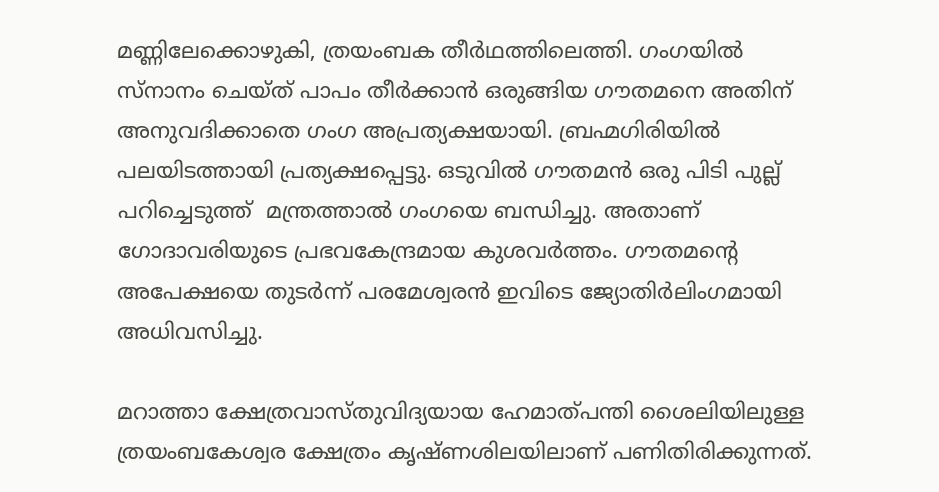മണ്ണിലേക്കൊഴുകി, ത്രയംബക തീര്‍ഥത്തിലെത്തി. ഗംഗയില്‍ സ്‌നാനം ചെയ്ത് പാപം തീര്‍ക്കാന്‍ ഒരുങ്ങിയ ഗൗതമനെ അതിന് അനുവദിക്കാതെ ഗംഗ അപ്രത്യക്ഷയായി. ബ്രഹ്മഗിരിയില്‍ പലയിടത്തായി പ്രത്യക്ഷപ്പെട്ടു. ഒടുവില്‍ ഗൗതമന്‍ ഒരു പിടി പുല്ല് പറിച്ചെടുത്ത്  മന്ത്രത്താല്‍ ഗംഗയെ ബന്ധിച്ചു. അതാണ് ഗോദാവരിയുടെ പ്രഭവകേന്ദ്രമായ കുശവര്‍ത്തം. ഗൗതമന്റെ അപേക്ഷയെ തുടര്‍ന്ന് പരമേശ്വരന്‍ ഇവിടെ ജ്യോതിര്‍ലിംഗമായി അധിവസിച്ചു.

മറാത്താ ക്ഷേത്രവാസ്തുവിദ്യയായ ഹേമാത്പന്തി ശൈലിയിലുള്ള ത്രയംബകേശ്വര ക്ഷേത്രം കൃഷ്ണശിലയിലാണ് പണിതിരിക്കുന്നത്.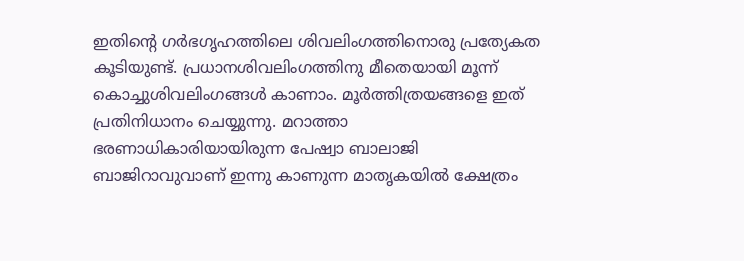ഇതിന്റെ ഗര്‍ഭഗൃഹത്തിലെ ശിവലിംഗത്തിനൊരു പ്രത്യേകത കൂടിയുണ്ട്. പ്രധാനശിവലിംഗത്തിനു മീതെയായി മൂന്ന് കൊച്ചുശിവലിംഗങ്ങള്‍ കാണാം. മൂര്‍ത്തിത്രയങ്ങളെ ഇത് പ്രതിനിധാനം ചെയ്യുന്നു. മറാത്താ ഭരണാധികാരിയായിരുന്ന പേഷ്വാ ബാലാജി ബാജിറാവുവാണ് ഇന്നു കാണുന്ന മാതൃകയില്‍ ക്ഷേത്രം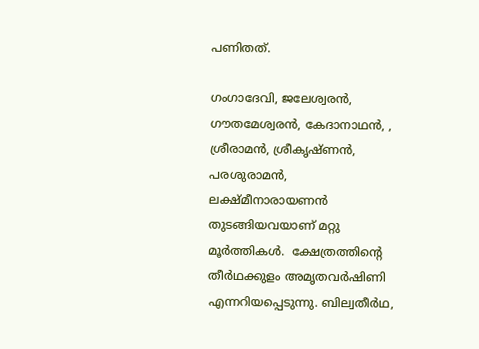പണിതത്.

ഗംഗാദേവി, ജലേശ്വരന്‍, ഗൗതമേശ്വരന്‍, കേദാനാഥന്‍, , ശ്രീരാമന്‍, ശ്രീകൃഷ്ണന്‍, പരശുരാമന്‍, ലക്ഷ്മീനാരായണന്‍ തുടങ്ങിയവയാണ് മറ്റു മൂര്‍ത്തികള്‍.  ക്ഷേത്രത്തിന്റെ തീര്‍ഥക്കുളം അമൃതവര്‍ഷിണി എന്നറിയപ്പെടുന്നു. ബില്വതീര്‍ഥ,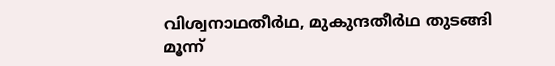വിശ്വനാഥതീര്‍ഥ, മുകുന്ദതീര്‍ഥ തുടങ്ങി മൂന്ന്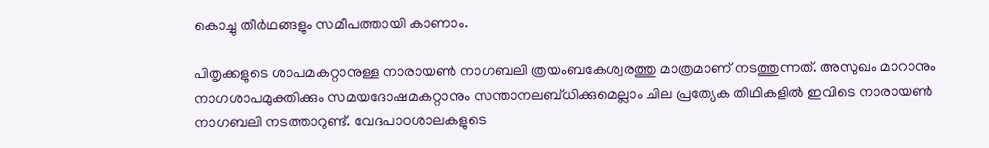കൊച്ചു തീര്‍ഥങ്ങളും സമീപത്തായി കാണാം.

പിതൃക്കളുടെ ശാപമകറ്റാനുള്ള നാരായണ്‍ നാഗബലി ത്രയംബകേശ്വരത്തു മാത്രമാണ് നടത്തുന്നത്. അസുഖം മാറാനും നാഗശാപമുക്തിക്കും സമയദോഷമകറ്റാനും സന്താനലബ്ധിക്കുമെല്ലാം ചില പ്രത്യേക തിഥികളില്‍ ഇവിടെ നാരായണ്‍ നാഗബലി നടത്താറുണ്ട്. വേദപാഠശാലകളുടെ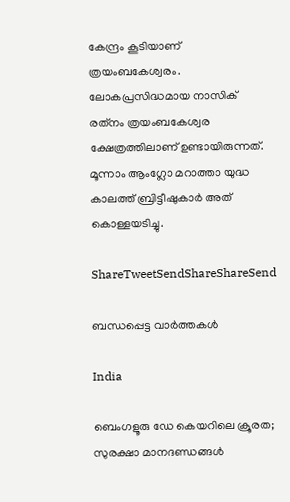കേന്ദ്രം കൂടിയാണ് ത്രയംബകേശ്വരം. ലോകപ്രസിദ്ധമായ നാസിക് രത്‌നം ത്രയംബകേശ്വര ക്ഷേത്രത്തിലാണ് ഉണ്ടായിരുന്നത്. മൂന്നാം ആംഗ്ലോ മറാത്താ യുദ്ധ കാലത്ത് ബ്രിട്ടീഷുകാര്‍ അത് കൊള്ളയടിച്ചു.

ShareTweetSendShareShareSend

ബന്ധപ്പെട്ട വാര്‍ത്തകള്‍

India

ബെംഗളൂരു ഡേ കെയറിലെ ക്രൂരത; സുരക്ഷാ മാനദണ്ഡങ്ങൾ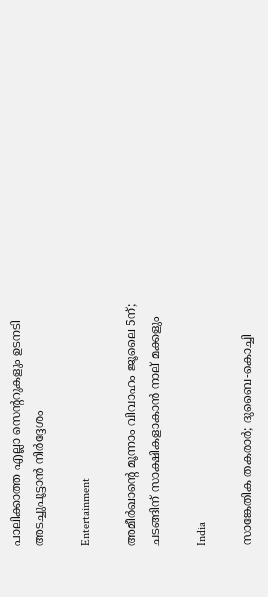പാലിക്കാത്ത എല്ലാ സെന്ററുകളും ഉടനടി അടച്ചുപൂട്ടാൻ നിർദ്ദേശം

Entertainment

അമീര്‍ഖാന്റെ മൂന്നാം വിവാഹം ജൂലൈ 5ന്; ചടങ്ങിന് സാക്ഷികളാകാന്‍ നാല് മക്കളും

India

സാങ്കേതിക തകരാര്‍; ദുബൈ-കൊച്ചി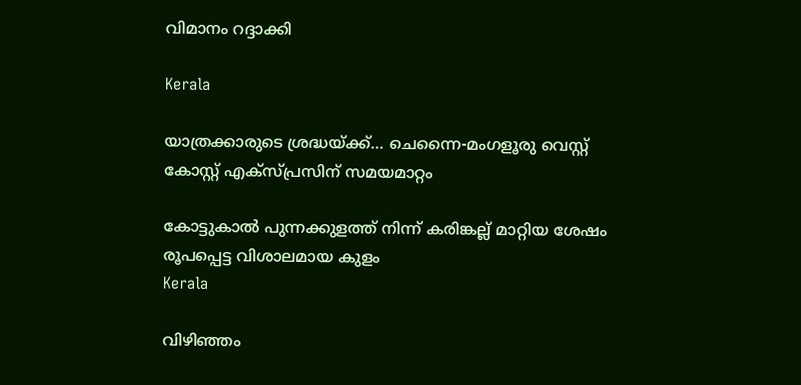വിമാനം റദ്ദാക്കി

Kerala

യാത്രക്കാരുടെ ശ്രദ്ധയ്‌ക്ക്… ചെന്നൈ-മംഗളൂരു വെസ്റ്റ് കോസ്റ്റ് എക്‌സ്പ്രസിന് സമയമാറ്റം

കോട്ടുകാല്‍ പുന്നക്കുളത്ത് നിന്ന് കരിങ്കല്ല് മാറ്റിയ ശേഷം രൂപപ്പെട്ട വിശാലമായ കുളം
Kerala

വിഴിഞ്ഞം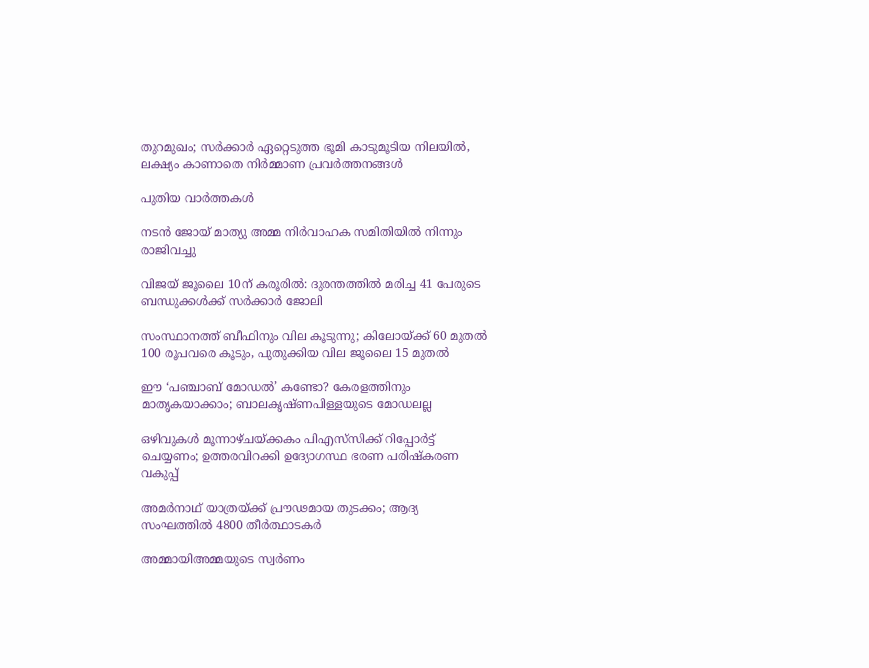തുറമുഖം; സര്‍ക്കാര്‍ ഏറ്റെടുത്ത ഭൂമി കാടുമൂടിയ നിലയില്‍, ലക്ഷ്യം കാണാതെ നിര്‍മ്മാണ പ്രവര്‍ത്തനങ്ങള്‍

പുതിയ വാര്‍ത്തകള്‍

നടൻ ജോയ് മാത്യു അമ്മ നിർവാഹക സമിതിയിൽ നിന്നും രാജിവച്ചു

വിജയ് ജൂലൈ 10ന് കരൂരിൽ: ദുരന്തത്തിൽ മരിച്ച 41 പേരുടെ ബന്ധുക്കൾക്ക് സർക്കാർ ജോലി

സംസ്ഥാനത്ത് ബീഫിനും വില കൂടുന്നു; കിലോയ്‌ക്ക് 60 മുതൽ 100 രൂപവരെ കൂടും, പുതുക്കിയ വില ജൂലൈ 15 മുതൽ

ഈ ‘പഞ്ചാബ് മോഡൽ’ കണ്ടോ? കേരളത്തിനും മാതൃകയാക്കാം; ബാലകൃഷ്ണപിള്ളയുടെ മോഡലല്ല

ഒഴിവുകൾ മൂന്നാഴ്ചയ്‌ക്കകം പിഎസ്‌സിക്ക് റിപ്പോർട്ട് ചെയ്യണം; ഉത്തരവിറക്കി ഉദ്യോഗസ്ഥ ഭരണ പരിഷ്കരണ വകുപ്പ്

അമർനാഥ് യാത്രയ്‌ക്ക് പ്രൗഢമായ തുടക്കം; ആദ്യ സംഘത്തിൽ 4800 തീർത്ഥാടകർ

അമ്മായിഅമ്മയുടെ സ്വർണം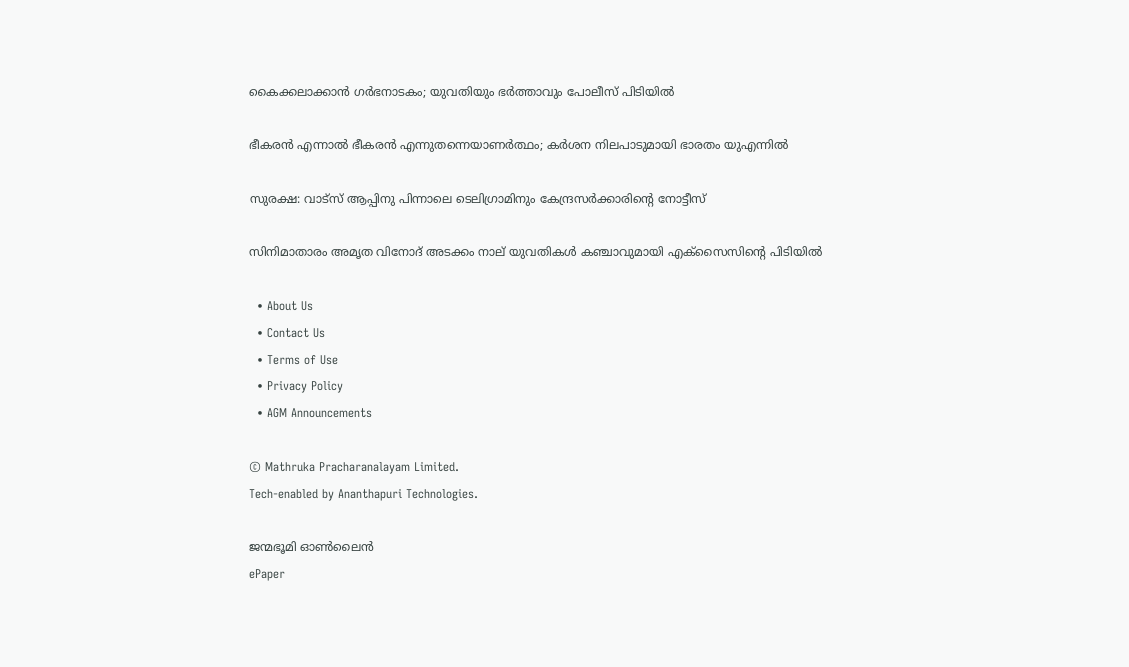കൈക്കലാക്കാൻ ഗർഭനാടകം; യുവതിയും ഭർത്താവും പോലീസ് പിടിയിൽ

ഭീകരൻ എന്നാൽ ഭീകരൻ എന്നുതന്നെയാണർത്ഥം; കർശന നിലപാടുമായി ഭാരതം യുഎന്നിൽ

സുരക്ഷ: വാട്‌സ് ആപ്പിനു പിന്നാലെ ടെലിഗ്രാമിനും കേന്ദ്രസർക്കാരിന്റെ നോട്ടീസ്

സിനിമാതാരം അമൃത വിനോദ് അടക്കം നാല് യുവതികള്‍ കഞ്ചാവുമായി എക്‌സൈസിന്റെ പിടിയിൽ

  • About Us
  • Contact Us
  • Terms of Use
  • Privacy Policy
  • AGM Announcements

© Mathruka Pracharanalayam Limited.
Tech-enabled by Ananthapuri Technologies.

ജന്മഭൂമി ഓണ്‍ലൈന്‍
ePaper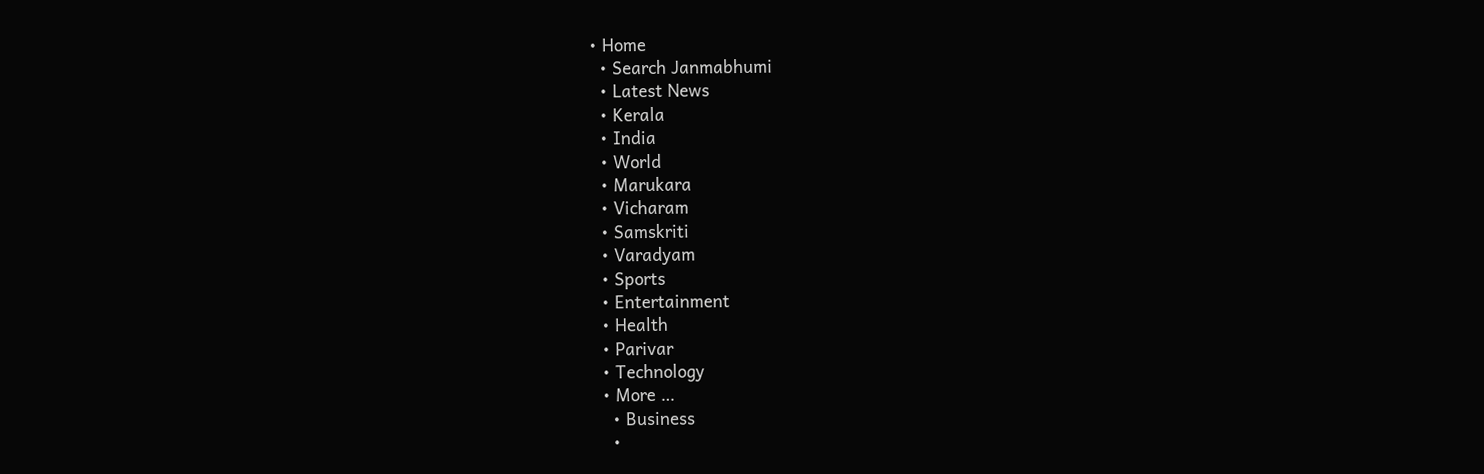• Home
  • Search Janmabhumi
  • Latest News
  • Kerala
  • India
  • World
  • Marukara
  • Vicharam
  • Samskriti
  • Varadyam
  • Sports
  • Entertainment
  • Health
  • Parivar
  • Technology
  • More …
    • Business
    •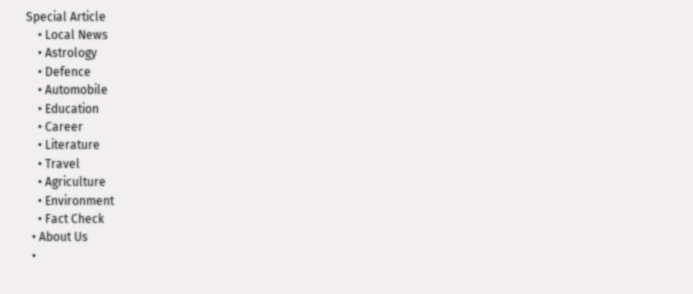Special Article
    • Local News
    • Astrology
    • Defence
    • Automobile
    • Education
    • Career
    • Literature
    • Travel
    • Agriculture
    • Environment
    • Fact Check
  • About Us
  •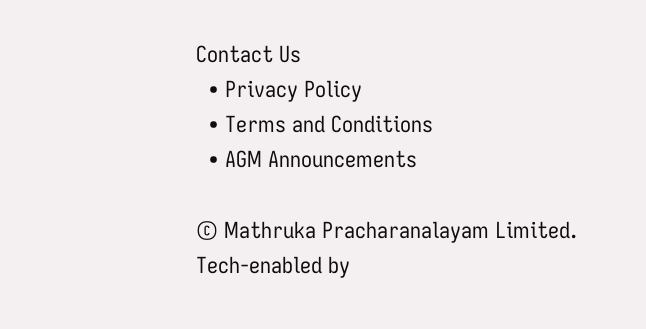Contact Us
  • Privacy Policy
  • Terms and Conditions
  • AGM Announcements

© Mathruka Pracharanalayam Limited.
Tech-enabled by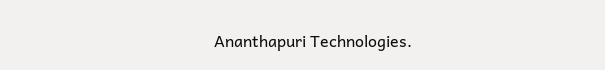Ananthapuri Technologies.